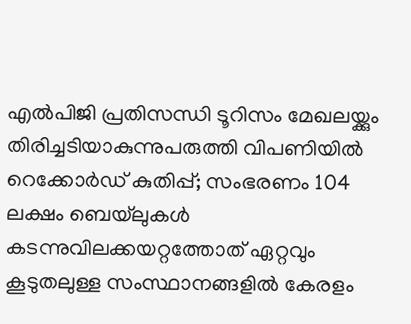എല്‍പിജി പ്രതിസന്ധി ടൂറിസം മേഖലയ്ക്കും തിരിച്ചടിയാകുന്നുപരുത്തി വിപണിയില്‍ റെക്കോര്‍ഡ് കുതിപ്പ്; സംഭരണം 104 ലക്ഷം ബെയ്‌ലുകള്‍ കടന്നുവിലക്കയറ്റത്തോത് ഏറ്റവും കൂടുതലുള്ള സംസ്ഥാനങ്ങളിൽ കേരളം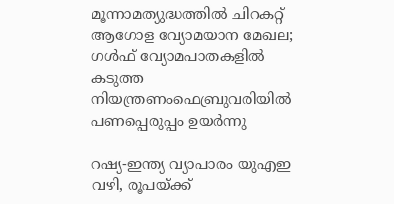മൂന്നാമത്യുദ്ധത്തില്‍ ചിറകറ്റ് ആഗോള വ്യോമയാന മേഖല; ഗള്‍ഫ് വ്യോമപാതകളില്‍ കടുത്ത നിയന്ത്രണംഫെബ്രുവരിയിൽ പണപ്പെരുപ്പം ഉയർന്നു

റഷ്യ-ഇന്ത്യ വ്യാപാരം യുഎഇ വഴി, രൂപയ്ക്ക്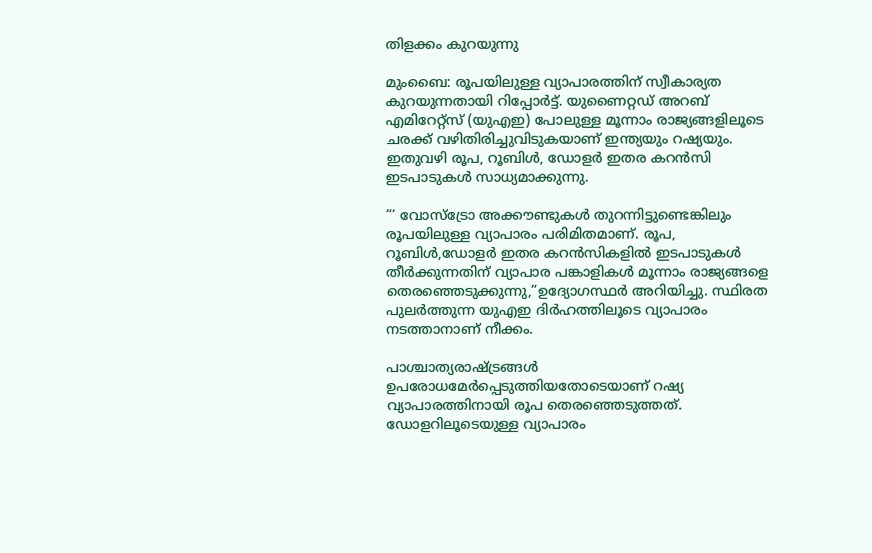തിളക്കം കുറയുന്നു

മുംബൈ: രൂപയിലുള്ള വ്യാപാരത്തിന് സ്വീകാര്യത കുറയുന്നതായി റിപ്പോര്‍ട്ട്. യുണൈറ്റഡ് അറബ് എമിറേറ്റ്‌സ് (യുഎഇ) പോലുള്ള മൂന്നാം രാജ്യങ്ങളിലൂടെ ചരക്ക് വഴിതിരിച്ചുവിടുകയാണ് ഇന്ത്യയും റഷ്യയും. ഇതുവഴി രൂപ, റൂബിള്‍, ഡോളര്‍ ഇതര കറന്‍സി ഇടപാടുകള്‍ സാധ്യമാക്കുന്നു.

“‘ വോസ്‌ട്രോ അക്കൗണ്ടുകള്‍ തുറന്നിട്ടുണ്ടെങ്കിലും രൂപയിലുള്ള വ്യാപാരം പരിമിതമാണ്. രൂപ, റൂബിള്‍,ഡോളര്‍ ഇതര കറന്‍സികളില്‍ ഇടപാടുകള്‍ തീര്‍ക്കുന്നതിന് വ്യാപാര പങ്കാളികള്‍ മൂന്നാം രാജ്യങ്ങളെ തെരഞ്ഞെടുക്കുന്നു,”ഉദ്യോഗസ്ഥര്‍ അറിയിച്ചു. സ്ഥിരത പുലര്‍ത്തുന്ന യുഎഇ ദിര്‍ഹത്തിലൂടെ വ്യാപാരം നടത്താനാണ് നീക്കം.

പാശ്ചാത്യരാഷ്ട്രങ്ങള്‍ ഉപരോധമേര്‍പ്പെടുത്തിയതോടെയാണ് റഷ്യ വ്യാപാരത്തിനായി രൂപ തെരഞ്ഞെടുത്തത്. ഡോളറിലൂടെയുള്ള വ്യാപാരം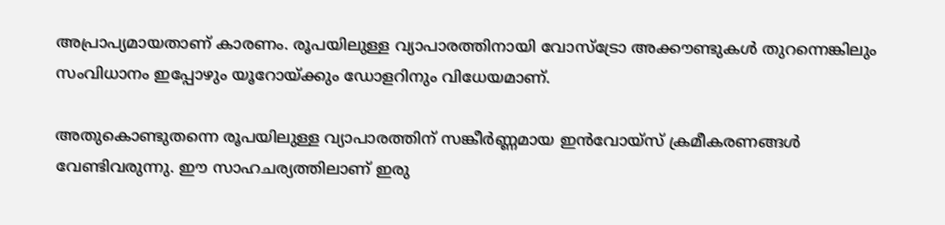അപ്രാപ്യമായതാണ് കാരണം. രൂപയിലുള്ള വ്യാപാരത്തിനായി വോസ്‌ട്രോ അക്കൗണ്ടുകള്‍ തുറന്നെങ്കിലും സംവിധാനം ഇപ്പോഴും യൂറോയ്ക്കും ഡോളറിനും വിധേയമാണ്.

അതുകൊണ്ടുതന്നെ രൂപയിലുള്ള വ്യാപാരത്തിന് സങ്കീര്‍ണ്ണമായ ഇന്‍വോയ്‌സ്‌ ക്രമീകരണങ്ങള്‍ വേണ്ടിവരുന്നു. ഈ സാഹചര്യത്തിലാണ് ഇരു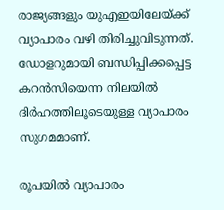രാജ്യങ്ങളും യുഎഇയിലേയ്ക്ക് വ്യാപാരം വഴി തിരിച്ചുവിടുന്നത്. ഡോളറുമായി ബന്ധിപ്പിക്കപ്പെട്ട കറന്‍സിയെന്ന നിലയില്‍ ദിര്‍ഹത്തിലൂടെയുള്ള വ്യാപാരം സുഗമമാണ്.

രൂപയില്‍ വ്യാപാരം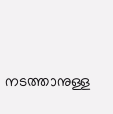നടത്താനുള്ള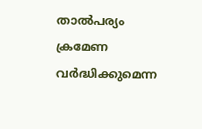താല്‍പര്യം ക്രമേണ വര്‍ദ്ധിക്കുമെന്ന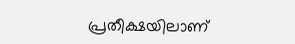പ്രതീക്ഷയിലാണ്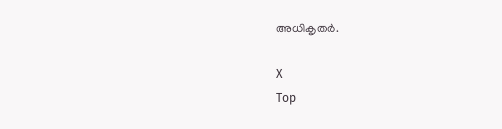അധികൃതര്‍.

X
Top